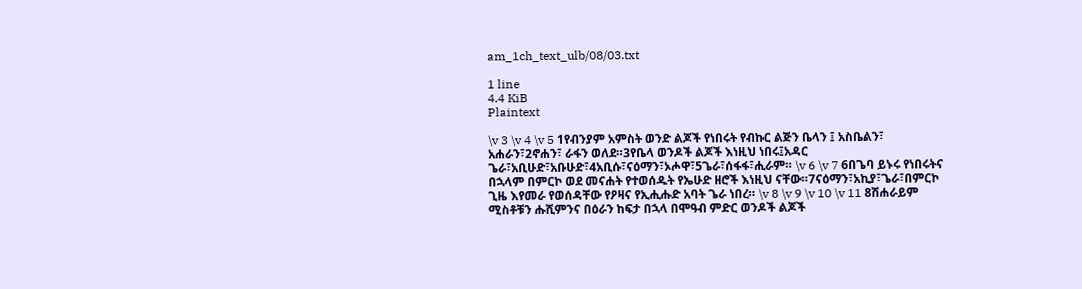am_1ch_text_ulb/08/03.txt

1 line
4.4 KiB
Plaintext

\v 3 \v 4 \v 5 1የብንያም አምስት ወንድ ልጆች የነበሩት የብኩር ልጅን ቤላን ፤ አስቤልን፣ አሐራን፣2ኖሐን፣ ራፋን ወለደ።3የቤላ ወንዶች ልጆች እነዚህ ነበሩ፤አዳር ጌራ፣አቢሁድ፣አቡሁድ፣4አቢሱ፣ናዕማን፣ኦሖዋ፣5ጌራ፣ሰፋፋ፣ሒራም። \v 6 \v 7 6በጌባ ይኑሩ የነበሩትና በኋላም በምርኮ ወደ መናሐት የተወሰዱት የኤሁድ ዘሮች እነዚህ ናቸው።7ናዕማን፣አኪያ፣ጌራ፣በምርኮ ጊዜ እየመራ የወሰዳቸው የዖዛና የኢሒሑድ አባት ጌራ ነበረ። \v 8 \v 9 \v 10 \v 11 8ሽሐራይም ሚስቶቹን ሑሺምንና በዕራን ከፍታ በኋላ በሞዓብ ምድር ወንዶች ልጆች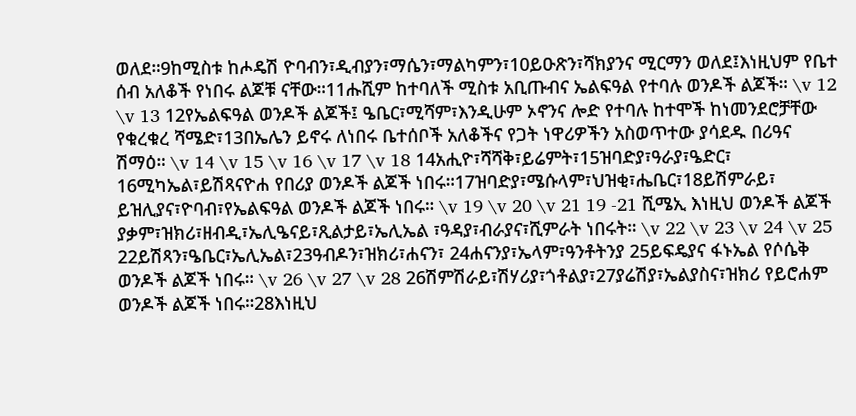ወለደ።9ከሚስቱ ከሖዴሽ ዮባብን፣ዲብያን፣ማሴን፣ማልካምን፣10ይዑጽን፣ሻክያንና ሚርማን ወለደ፤እነዚህም የቤተ ሰብ አለቆች የነበሩ ልጆቹ ናቸው።11ሑሺም ከተባለች ሚስቱ አቢጡብና ኤልፍዓል የተባሉ ወንዶች ልጆች። \v 12 \v 13 12የኤልፍዓል ወንዶች ልጆች፤ ዔቤር፣ሚሻም፣እንዲሁም ኦኖንና ሎድ የተባሉ ከተሞች ከነመንደሮቻቸው የቁረቁረ ሻሜድ፣13በኤሌን ይኖሩ ለነበሩ ቤተሰቦች አለቆችና የጋት ነዋሪዎችን አስወጥተው ያሳደዱ በሪዓና ሽማዕ። \v 14 \v 15 \v 16 \v 17 \v 18 14አሒዮ፣ሻሻቅ፣ይሬምት፣15ዝባድያ፣ዓራያ፣ዔድር፣ 16ሚካኤል፣ይሽጻናዮሐ የበሪያ ወንዶች ልጆች ነበሩ።17ዝባድያ፣ሜሱላም፣ህዝቂ፣ሔቤር፣18ይሽምራይ፣ ይዝሊያና፣ዮባብ፣የኤልፍዓል ወንዶች ልጆች ነበሩ። \v 19 \v 20 \v 21 19 -21 ሺሜኢ እነዚህ ወንዶች ልጆች ያቃም፣ዝክሪ፣ዘብዲ፣ኤሊዔናይ፣ጺልታይ፣ኤሊኤል ፣ዓዳያ፣ብራያና፣ሺምራት ነበሩት። \v 22 \v 23 \v 24 \v 25 22ይሽጻን፣ዔቤር፣ኤሊኤል፣23ዓብዶን፣ዝክሪ፣ሐናን፣ 24ሐናንያ፣ኤላም፣ዓንቶትንያ 25ይፍዴያና ፋኑኤል የሶሴቅ ወንዶች ልጆች ነበሩ። \v 26 \v 27 \v 28 26ሽምሽራይ፣ሽሃሪያ፣ጎቶልያ፣27ያሬሽያ፣ኤልያስና፣ዝክሪ የይሮሐም ወንዶች ልጆች ነበሩ።28እነዚህ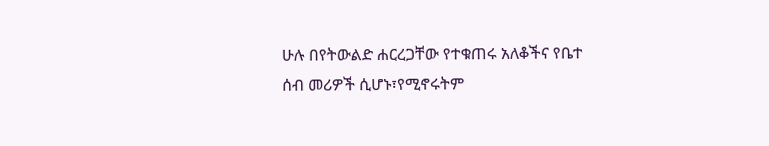ሁሉ በየትውልድ ሐርረጋቸው የተቁጠሩ አለቆችና የቤተ ሰብ መሪዎች ሲሆኑ፣የሚኖሩትም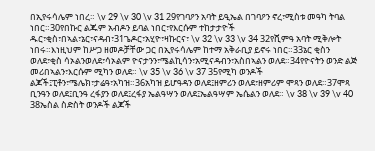በኢየሩሳሌም ነበረ። \v 29 \v 30 \v 31 29የገባዖን አባት ይዒኤል በገባዖን ኖረ፣ሚስቱ መዓካ ትባል ነበር።30የበኩር ልጁም አብዶን ይባል ነበር፣የእርሱም ተከታታዮች ዱር፣ቂስ፣በኣል፣ኔር፣ናዳብ፣31ጌዶር፣አሂዮ፣ዛኩርና፣ \v 32 \v 33 \v 34 32የሺምዓ አባት ሚቅሎት ነበሩ።እነዚህም ከሥጋ ዘመዶቻቸው ጋር በኢየሩሳሌም ከተማ አቅራቢያ ይኖሩ ነበር።33ኔር ቂስን ወለደ፣ቂስ ሳኦልንወለደ፣ሳኦልም ዮናታንን፣ሜልኪሳን፣አሚናዳብን፣አስበኣልን ወለደ።34የዮናትን ወንድ ልጅ መሪበኣልን፣እርሱም ሚካን ወለደ። \v 35 \v 36 \v 37 35የሚካ ወንዶች ልጆች፤ፒቶን፣ሜሌክ፣ታሬዓ፣አካዝ።36አካዝ ይሆዓዳን ወለደ፤ዘምሪን ወለደ፣ዘምሪም ሞጻን ወለደ።37ሞጻ ቢንዓን ወለደ፤ቢንዓ ረፋያን ወለደ፤ረፋያ ኤልዓሣን ወለደ፤ኤልዓሣም ኤሴልን ወለደ። \v 38 \v 39 \v 40 38ኤስል ስድስት ወንዶች ልጆች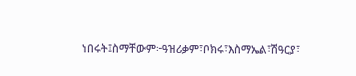ነበሩት፤ስማቸውም፦ዓዝሪቃም፣ቦክሩ፣እስማኤል፣ሽዓርያ፣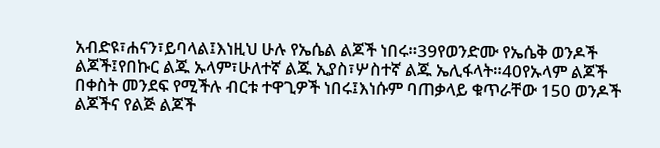አብድዩ፣ሐናን፣ይባላል፤እነዚህ ሁሉ የኤሴል ልጆች ነበሩ።39የወንድሙ የኤሴቅ ወንዶች ልጆች፤የበኩር ልጁ ኡላም፣ሁለተኛ ልጁ ኢያስ፣ሦስተኛ ልጁ ኤሊፋላት።40የኡላም ልጆች በቀስት መንደፍ የሚችሉ ብርቱ ተዋጊዎች ነበሩ፤እነሱም ባጠቃላይ ቁጥራቸው 150 ወንዶች ልጆችና የልጅ ልጆች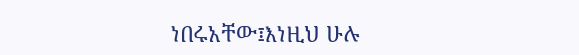ነበሩአቸው፤እነዚህ ሁሉ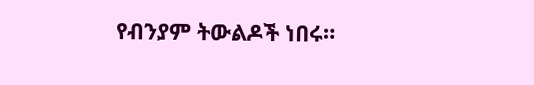የብንያም ትውልዶች ነበሩ።